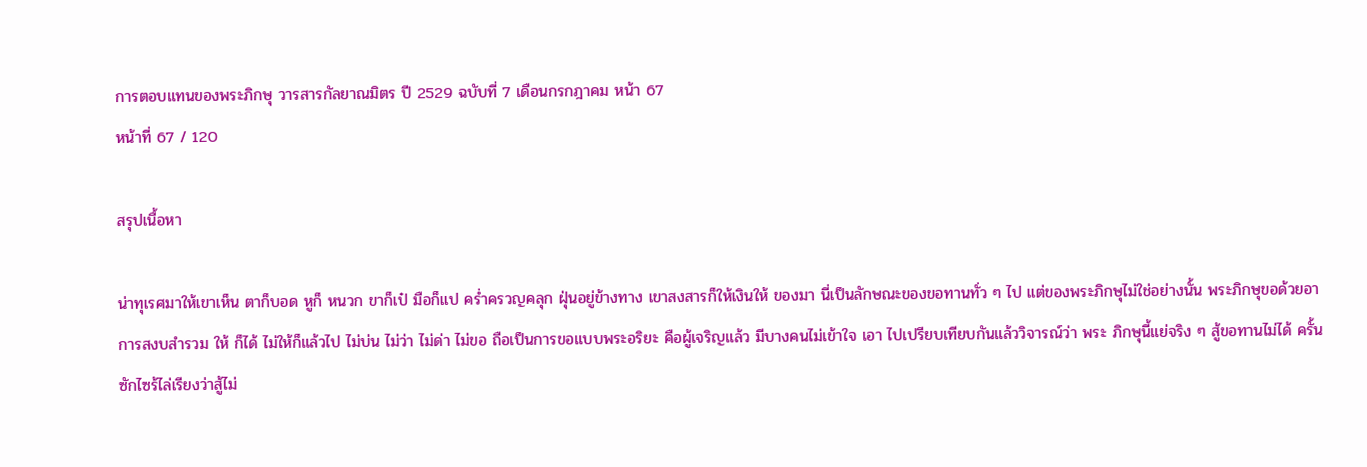การตอบแทนของพระภิกษุ วารสารกัลยาณมิตร ปี 2529 ฉบับที่ 7 เดือนกรกฎาคม หน้า 67
หน้าที่ 67 / 120

สรุปเนื้อหา

น่าทุเรศมาให้เขาเห็น ตาก็บอด หูก็ หนวก ขาก็เป๋ มือก็แป คร่ำครวญคลุก ฝุ่นอยู่ข้างทาง เขาสงสารก็ให้เงินให้ ของมา นี่เป็นลักษณะของขอทานทั่ว ๆ ไป แต่ของพระภิกษุไม่ใช่อย่างนั้น พระภิกษุขอด้วยอาการสงบสำรวม ให้ ก็ได้ ไม่ให้ก็แล้วไป ไม่บ่น ไม่ว่า ไม่ด่า ไม่ขอ ถือเป็นการขอแบบพระอริยะ คือผู้เจริญแล้ว มีบางคนไม่เข้าใจ เอา ไปเปรียบเทียบกันแล้ววิจารณ์ว่า พระ ภิกษุนี้แย่จริง ๆ สู้ขอทานไม่ได้ ครั้น ซักไซร้ไล่เรียงว่าสู้ไม่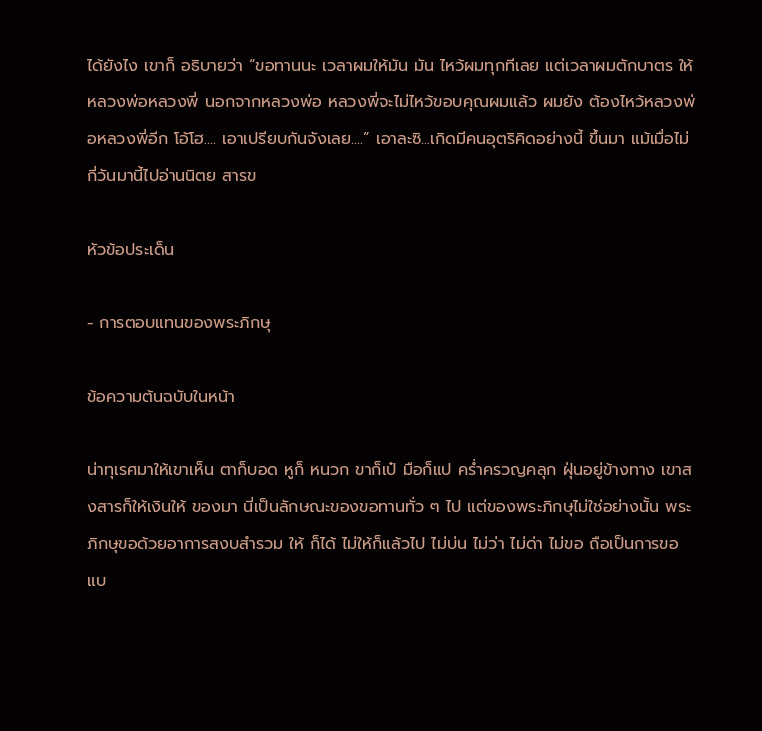ได้ยังไง เขาก็ อธิบายว่า “ขอทานนะ เวลาผมให้มัน มัน ไหว้ผมทุกทีเลย แต่เวลาผมตักบาตร ให้หลวงพ่อหลวงพี่ นอกจากหลวงพ่อ หลวงพี่จะไม่ไหว้ขอบคุณผมแล้ว ผมยัง ต้องไหว้หลวงพ่อหลวงพี่อีก โอ้โฮ.... เอาเปรียบกันจังเลย....” เอาละซิ...เกิดมีคนอุตริคิดอย่างนี้ ขึ้นมา แม้เมื่อไม่กี่วันมานี้ไปอ่านนิตย สารข

หัวข้อประเด็น

- การตอบแทนของพระภิกษุ

ข้อความต้นฉบับในหน้า

น่าทุเรศมาให้เขาเห็น ตาก็บอด หูก็ หนวก ขาก็เป๋ มือก็แป คร่ำครวญคลุก ฝุ่นอยู่ข้างทาง เขาสงสารก็ให้เงินให้ ของมา นี่เป็นลักษณะของขอทานทั่ว ๆ ไป แต่ของพระภิกษุไม่ใช่อย่างนั้น พระภิกษุขอด้วยอาการสงบสำรวม ให้ ก็ได้ ไม่ให้ก็แล้วไป ไม่บ่น ไม่ว่า ไม่ด่า ไม่ขอ ถือเป็นการขอแบ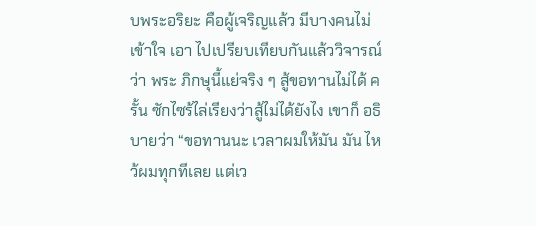บพระอริยะ คือผู้เจริญแล้ว มีบางคนไม่เข้าใจ เอา ไปเปรียบเทียบกันแล้ววิจารณ์ว่า พระ ภิกษุนี้แย่จริง ๆ สู้ขอทานไม่ได้ ครั้น ซักไซร้ไล่เรียงว่าสู้ไม่ได้ยังไง เขาก็ อธิบายว่า “ขอทานนะ เวลาผมให้มัน มัน ไหว้ผมทุกทีเลย แต่เว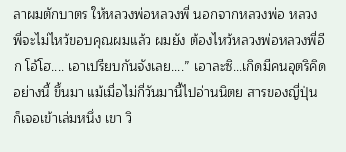ลาผมตักบาตร ให้หลวงพ่อหลวงพี่ นอกจากหลวงพ่อ หลวงพี่จะไม่ไหว้ขอบคุณผมแล้ว ผมยัง ต้องไหว้หลวงพ่อหลวงพี่อีก โอ้โฮ.... เอาเปรียบกันจังเลย....” เอาละซิ...เกิดมีคนอุตริคิดอย่างนี้ ขึ้นมา แม้เมื่อไม่กี่วันมานี้ไปอ่านนิตย สารของญี่ปุ่น ก็เจอเข้าเล่มหนึ่ง เขา วิ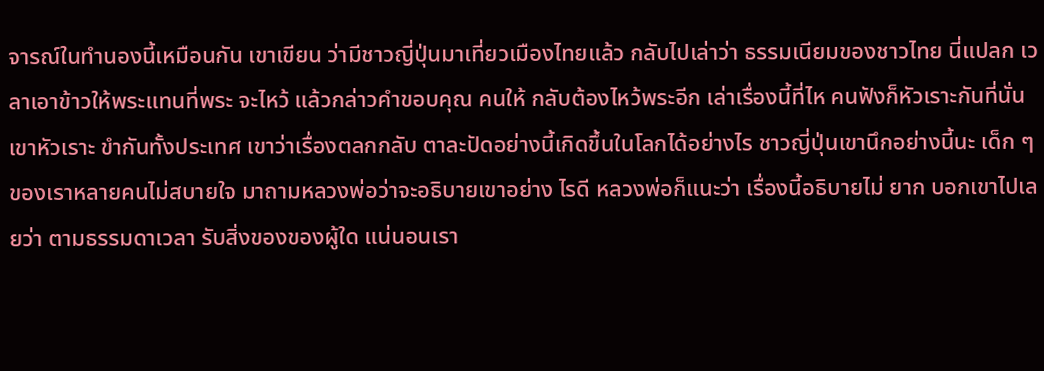จารณ์ในทำนองนี้เหมือนกัน เขาเขียน ว่ามีชาวญี่ปุ่นมาเที่ยวเมืองไทยแล้ว กลับไปเล่าว่า ธรรมเนียมของชาวไทย นี่แปลก เวลาเอาข้าวให้พระแทนที่พระ จะไหว้ แล้วกล่าวคำขอบคุณ คนให้ กลับต้องไหว้พระอีก เล่าเรื่องนี้ที่ไห คนฟังก็หัวเราะกันที่นั่น เขาหัวเราะ ขำกันทั้งประเทศ เขาว่าเรื่องตลกกลับ ตาละปัดอย่างนี้เกิดขึ้นในโลกได้อย่างไร ชาวญี่ปุ่นเขานึกอย่างนี้นะ เด็ก ๆ ของเราหลายคนไม่สบายใจ มาถามหลวงพ่อว่าจะอธิบายเขาอย่าง ไรดี หลวงพ่อก็แนะว่า เรื่องนี้อธิบายไม่ ยาก บอกเขาไปเลยว่า ตามธรรมดาเวลา รับสิ่งของของผู้ใด แน่นอนเรา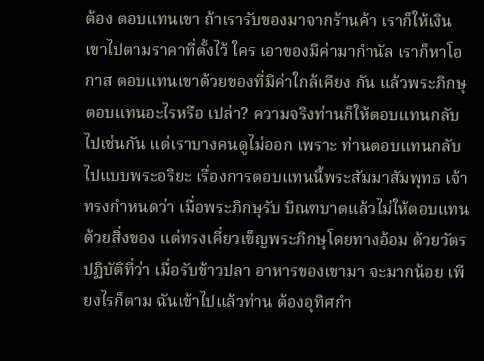ต้อง ตอบแทนเขา ถ้าเรารับของมาจากร้านค้า เราก็ให้เงินเขาไปตามราคาที่ตั้งไว้ ใคร เอาของมีค่ามากำนัล เราก็หาโอกาส ตอบแทนเขาด้วยของที่มีค่าใกล้เคียง กัน แล้วพระภิกษุตอบแทนอะไรหรือ เปล่า? ความจริงท่านก็ให้ตอบแทนกลับ ไปเช่นกัน แต่เราบางคนดูไม่ออก เพราะ ท่านตอบแทนกลับไปแบบพระอริยะ เรื่องการตอบแทนนี้พระสัมมาสัมพุทธ เจ้าทรงกำหนดว่า เมื่อพระภิกษุรับ บิณฑบาตแล้วไม่ให้ตอบแทนด้วยสิ่งของ แต่ทรงเคี่ยวเข็ญพระภิกษุโดยทางอ้อม ด้วยวัตรปฏิบัติที่ว่า เมื่อรับข้าวปลา อาหารของเขามา จะมากน้อย เพียงไรก็ตาม ฉันเข้าไปแล้วท่าน ต้องอุทิศกำ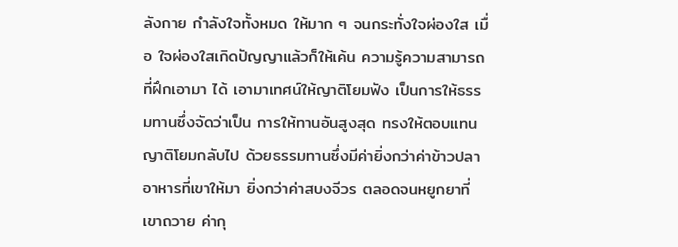ลังกาย กำลังใจทั้งหมด ให้มาก ๆ จนกระทั่งใจผ่องใส เมื่อ ใจผ่องใสเกิดปัญญาแล้วก็ให้เค้น ความรู้ความสามารถที่ฝึกเอามา ได้ เอามาเทศน์ให้ญาติโยมฟัง เป็นการให้ธรรมทานซึ่งจัดว่าเป็น การให้ทานอันสูงสุด ทรงให้ตอบแทนญาติโยมกลับไป ด้วยธรรมทานซึ่งมีค่ายิ่งกว่าค่าข้าวปลา อาหารที่เขาให้มา ยิ่งกว่าค่าสบงจีวร ตลอดจนหยูกยาที่เขาถวาย ค่ากุ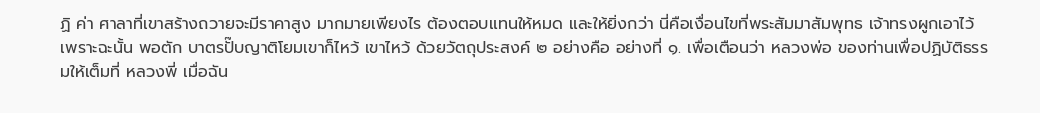ฏิ ค่า ศาลาที่เขาสร้างถวายจะมีราคาสูง มากมายเพียงไร ต้องตอบแทนให้หมด และให้ยิ่งกว่า นี่คือเงื่อนไขที่พระสัมมาสัมพุทธ เจ้าทรงผูกเอาไว้ เพราะฉะนั้น พอตัก บาตรปั๊บญาติโยมเขาก็ไหว้ เขาไหว้ ด้วยวัตถุประสงค์ ๒ อย่างคือ อย่างที่ ๑. เพื่อเตือนว่า หลวงพ่อ ของท่านเพื่อปฏิบัติธรรมให้เต็มที่ หลวงพี่ เมื่อฉัน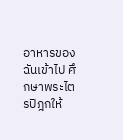อาหารของฉันเข้าไป ศึกษาพระไตรปิฎกให้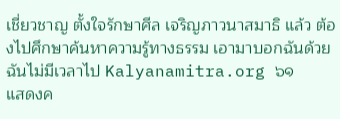เชี่ยวชาญ ตั้งใจรักษาศีล เจริญภาวนาสมาธิ แล้ว ต้องไปศึกษาค้นหาความรู้ทางธรรม เอามาบอกฉันด้วย ฉันไม่มีเวลาไป Kalyanamitra.org ๖๑
แสดงค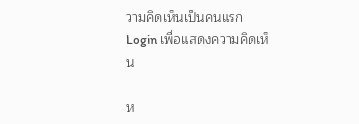วามคิดเห็นเป็นคนแรก
Login เพื่อแสดงความคิดเห็น

ห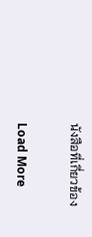นังสือที่เกี่ยวข้อง

Load More